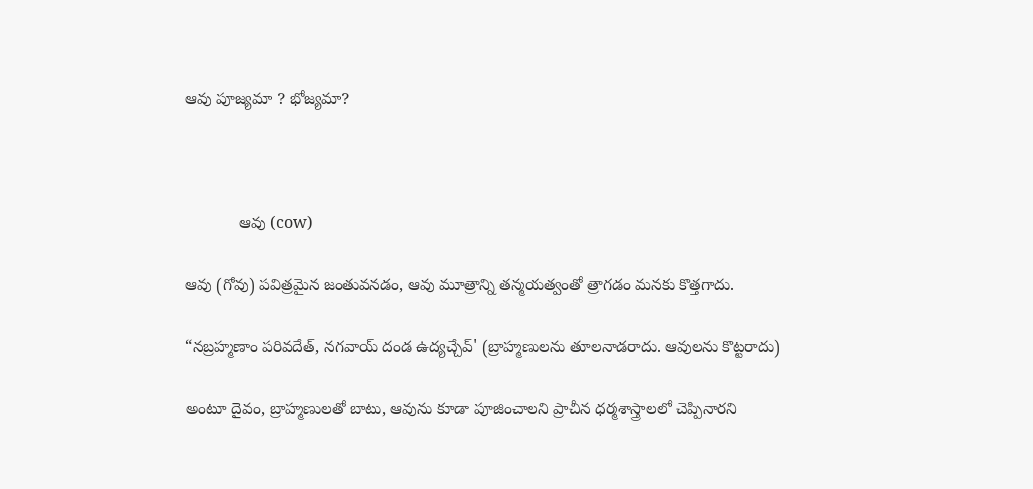ఆవు పూజ్యమా ? భోజ్యమా?



            ఆవు (cow)

ఆవు (గోవు) పవిత్రమైన జంతువనడం, ఆవు మూత్రాన్ని తన్మయత్వంతో త్రాగడం మనకు కొత్తగాదు.

“నబ్రహ్మణాం పరివదేత్, నగవాయ్ దండ ఉద్యచ్చేవ్' (బ్రాహ్మణులను తూలనాడరాదు. ఆవులను కొట్టరాదు)

అంటూ దైవం, బ్రాహ్మణులతో బాటు, ఆవును కూడా పూజించాలని ప్రాచీన ధర్మశాస్త్రాలలో చెప్పినారని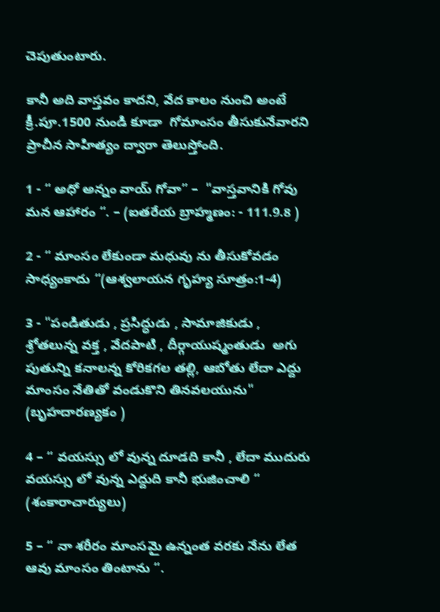చెపుతుంటారు.

కానీ అది వాస్తవం కాదని, వేద కాలం నుంచి అంటే క్రీ.పూ.1500 నుండి కూడా  గోమాంసం తీసుకునేవారని ప్రాచీన సాహిత్యం ద్వారా తెలుస్తోంది.

1 - “ అధో అన్నం వాయ్ గోవా” –  "వాస్తవానికి గోవు మన ఆహారం “. – (ఐతరేయ బ్రాహ్మణం: - 111.9.8 )

2 - “ మాంసం లేకుండా మధువు ను తీసుకోవడం సాధ్యంకాదు “(ఆశ్వలాయన గృహ్య సూత్రం:1-4)

3 - "పండితుడు , ప్రసిద్ధుడు , సామాజికుడు , శ్రోతలున్న వక్త , వేదపాటి , దీర్గాయుష్మంతుడు  అగు పుతున్ని కనాలన్న కోరికగల తల్లి, ఆబోతు లేదా ఎద్దు మాంసం నేతితో వండుకొని తినవలయును"  (బృహదారణ్యకం )

4 – “ వయస్సు లో వున్న దూడది కానీ , లేదా ముదురు వయస్సు లో వున్న ఎద్దుది కానీ భుజించాలి “  (శంకారాచార్యులు)

5 – “ నా శరీరం మాంసమై ఉన్నంత వరకు నేను లేత ఆవు మాంసం తింటాను “.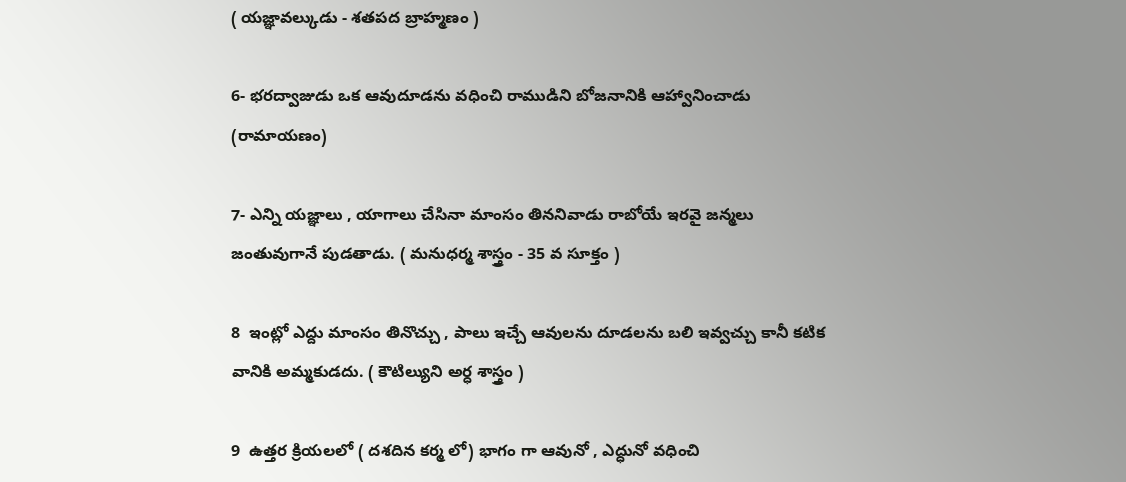( యజ్ఞావల్కుడు - శతపద బ్రాహ్మణం )

6- భరద్వాజుడు ఒక ఆవుదూడను వధించి రాముడిని బోజనానికి ఆహ్వానించాడు (రామాయణం)

7- ఎన్ని యజ్ఞాలు , యాగాలు చేసినా మాంసం తిననివాడు రాబోయే ఇరవై జన్మలు జంతువుగానే పుడతాడు. ( మనుధర్మ శాస్త్రం - 35 వ సూక్తం )

8  ఇంట్లో ఎద్దు మాంసం తినొచ్చు , పాలు ఇచ్చే ఆవులను దూడలను బలి ఇవ్వచ్చు కానీ కటిక వానికి అమ్మకుడదు. ( కౌటిల్యుని అర్ధ శాస్త్రం )

9  ఉత్తర క్రియలలో ( దశదిన కర్మ లో) భాగం గా ఆవునో , ఎద్ధునో వధించి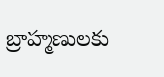బ్రాహ్మణులకు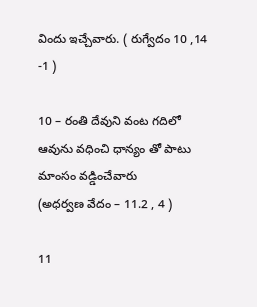విందు ఇచ్చేవారు. ( రుగ్వేదం 10 ,14 -1 )

10 – రంతి దేవుని వంట గదిలో ఆవును వధించి ధాన్యం తో పాటు మాంసం వడ్డించేవారు
(అధర్వణ వేదం – 11.2 , 4 )

11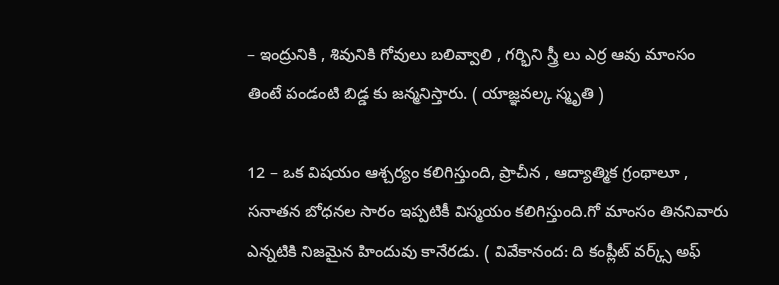– ఇంద్రునికి , శివునికి గోవులు బలివ్వాలి , గర్భిని స్త్రీ లు ఎర్ర ఆవు మాంసం తింటే పండంటి బిడ్డ కు జన్మనిస్తారు. ( యాజ్ఞవల్క స్మృతి )

12 – ఒక విషయం ఆశ్చర్యం కలిగిస్తుంది, ప్రాచీన , ఆద్యాత్మిక గ్రంథాలూ , సనాతన బోధనల సారం ఇప్పటికీ విస్మయం కలిగిస్తుంది.గో మాంసం తిననివారు ఎన్నటికి నిజమైన హిందువు కానేరడు. ( వివేకానంద: ది కంప్లీట్ వర్క్స్ అఫ్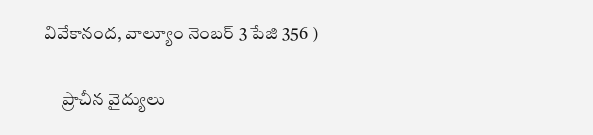వివేకానంద, వాల్యూం నెంబర్ 3 పేజి 356 )

     ప్రాచీన వైద్యులు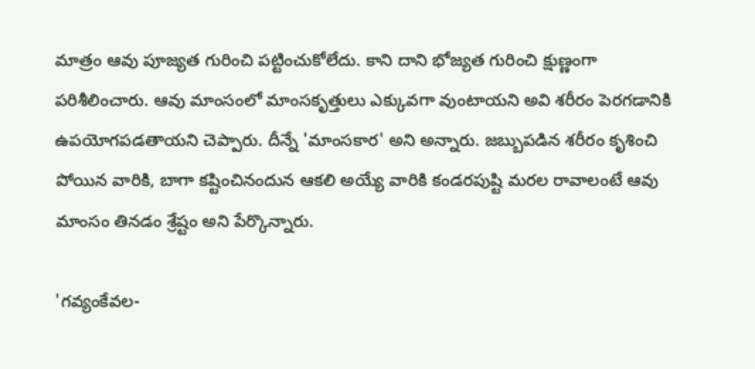మాత్రం ఆవు పూజ్యత గురించి పట్టించుకోలేదు. కాని దాని భోజ్యత గురించి క్షుణ్ణంగా పరిశీలించారు. ఆవు మాంసంలో మాంసకృత్తులు ఎక్కువగా వుంటాయని అవి శరీరం పెరగడానికి ఉపయోగపడతాయని చెప్పారు. దీన్నే 'మాంసకార' అని అన్నారు. జబ్బుపడిన శరీరం కృశించి పోయిన వారికి, బాగా కష్టించినందున ఆకలి అయ్యే వారికి కండరపుష్టి మరల రావాలంటే ఆవు మాంసం తినడం శ్రేష్టం అని పేర్కొన్నారు.

'గవ్యంకేవల-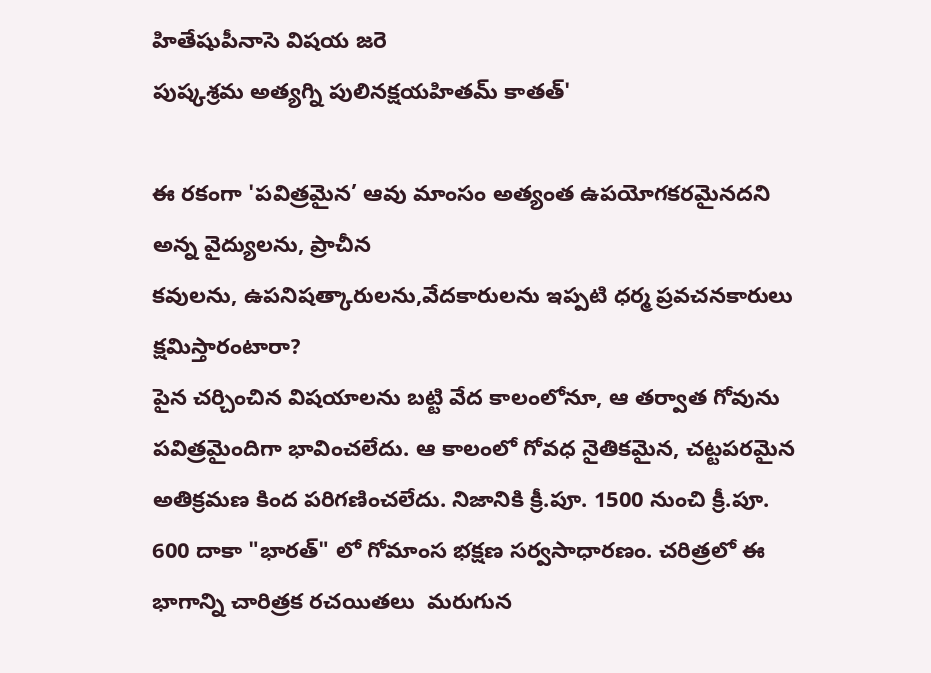హితేషుపీనాసె విషయ జరె
పుష్కశ్రమ అత్యగ్ని పులినక్షయహితమ్ కాతత్'

ఈ రకంగా 'పవిత్రమైన’ ఆవు మాంసం అత్యంత ఉపయోగకరమైనదని అన్న వైద్యులను, ప్రాచీన
కవులను, ఉపనిషత్కారులను,వేదకారులను ఇప్పటి ధర్మ ప్రవచనకారులు క్షమిస్తారంటారా?
పైన చర్చించిన విషయాలను బట్టి వేద కాలంలోనూ, ఆ తర్వాత గోవును పవిత్రమైందిగా భావించలేదు. ఆ కాలంలో గోవధ నైతికమైన, చట్టపరమైన అతిక్రమణ కింద పరిగణించలేదు. నిజానికి క్రీ.పూ. 1500 నుంచి క్రీ.పూ. 600 దాకా "భారత్" లో గోమాంస భక్షణ సర్వసాధారణం. చరిత్రలో ఈ భాగాన్ని చారిత్రక రచయితలు  మరుగున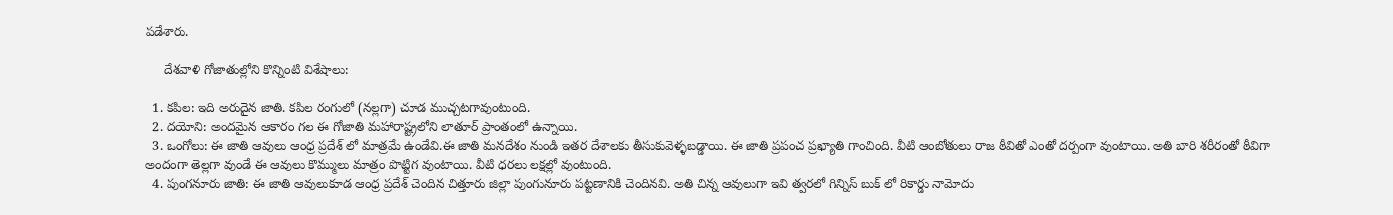పడేశారు.

     దేశవాళి గోజాతుల్లోని కొన్నింటి విశేషాలు:

  1. కపిల: ఇది అరుదైన జాతి. కపిల రంగులో (నల్లగా) చూడ ముచ్చటగావుంటుంది.
  2. దయోని: అందమైన ఆకారం గల ఈ గోజాతి మహారాష్ట్రలోని లాతూర్ ప్రాంతంలో ఉన్నాయి.
  3. ఒంగోలు: ఈ జాతి ఆవులు ఆంధ్ర ప్రదేశ్ లో మాత్రమే ఉండేవి.ఈ జాతి మనదేశం నుండి ఇతర దేశాలకు తీసుకువెళ్ళబడ్డాయి. ఈ జాతి ప్రపంచ ప్రఖ్యాతి గాంచింది. వీటి ఆంబోతులు రాజ ఠీవితో ఎంతో దర్పంగా వుంటాయి. అతి బారి శరీరంతో ఠీవిగా అందంగా తెల్లగా వుండే ఈ ఆవులు కొమ్ములు మాత్రం పొట్టిగ వుంటాయి. వీటి ధరలు లక్షల్లో వుంటుంది.
  4. పుంగనూరు జాతి: ఈ జాతి ఆవులుకూడ ఆంధ్ర ప్రదేశ్ చెందిన చిత్తూరు జిల్లా పుంగునూరు పట్టణానికి చెందినవి. అతి చిన్న ఆవులుగా ఇవి త్వరలో గిన్నిస్ బుక్ లో రికార్డు నామోదు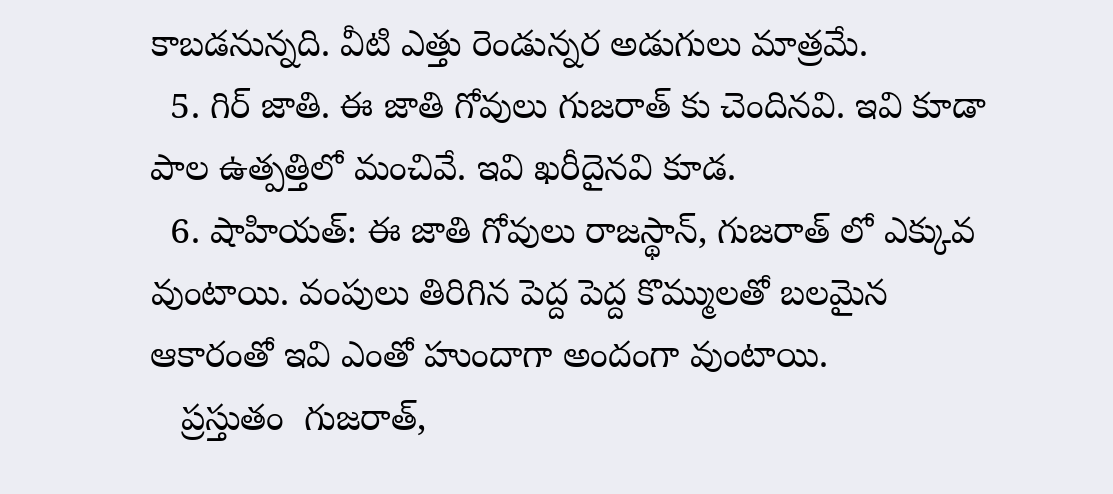కాబడనున్నది. వీటి ఎత్తు రెండున్నర అడుగులు మాత్రమే.
  5. గిర్ జాతి. ఈ జాతి గోవులు గుజరాత్ కు చెందినవి. ఇవి కూడా పాల ఉత్పత్తిలో మంచివే. ఇవి ఖరీదైనవి కూడ.
  6. షాహియత్: ఈ జాతి గోవులు రాజస్థాన్, గుజరాత్ లో ఎక్కువ వుంటాయి. వంపులు తిరిగిన పెద్ద పెద్ద కొమ్ములతో బలమైన ఆకారంతో ఇవి ఎంతో హుందాగా అందంగా వుంటాయి.
   ప్రస్తుతం  గుజరాత్,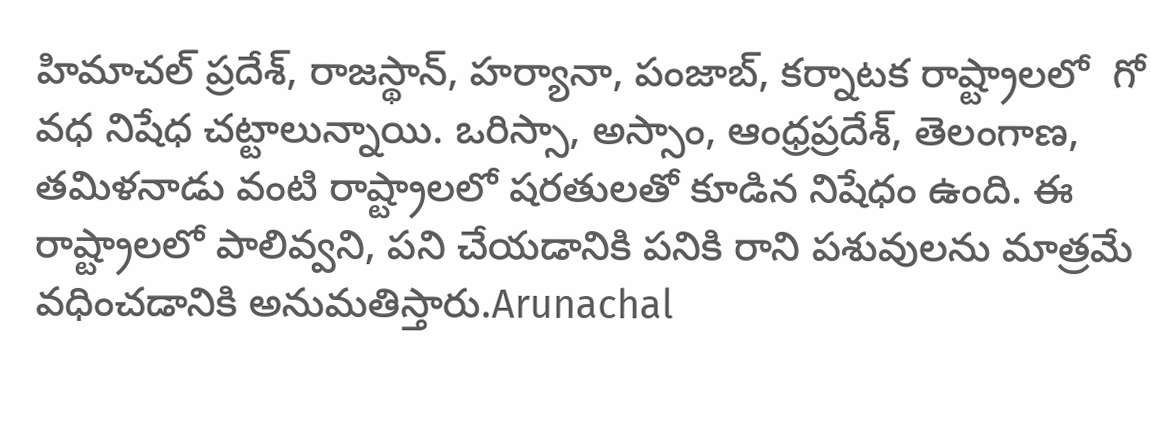హిమాచల్ ప్రదేశ్, రాజస్థాన్, హర్యానా, పంజాబ్, కర్నాటక రాష్ట్రాలలో  గో వధ నిషేధ చట్టాలున్నాయి. ఒరిస్సా, అస్సాం, ఆంధ్రప్రదేశ్, తెలంగాణ, తమిళనాడు వంటి రాష్ట్రాలలో షరతులతో కూడిన నిషేధం ఉంది. ఈ రాష్ట్రాలలో పాలివ్వని, పని చేయడానికి పనికి రాని పశువులను మాత్రమే వధించడానికి అనుమతిస్తారు.Arunachal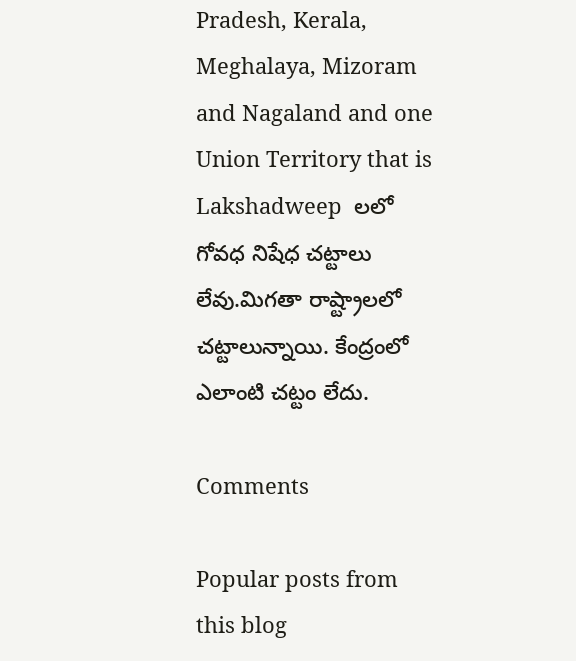Pradesh, Kerala, Meghalaya, Mizoram and Nagaland and one Union Territory that is Lakshadweep  లలో గోవధ నిషేధ చట్టాలు లేవు.మిగతా రాష్ట్రాలలో చట్టాలున్నాయి. కేంద్రంలో ఎలాంటి చట్టం లేదు.

Comments

Popular posts from this blog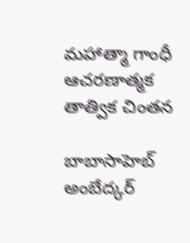మహాత్మా గాంధీ ఆచరణాత్మక తాత్విక చింతన

బాబాసాహెబ్ అంబేద్కర్‌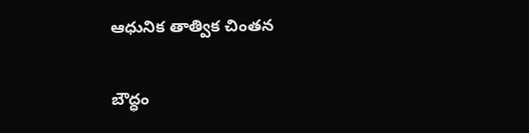ఆధునిక తాత్విక చింతన

బౌద్ధం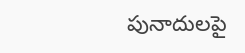పునాదులపై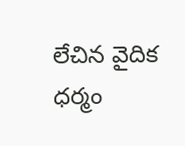లేచిన వైదిక ధర్మం